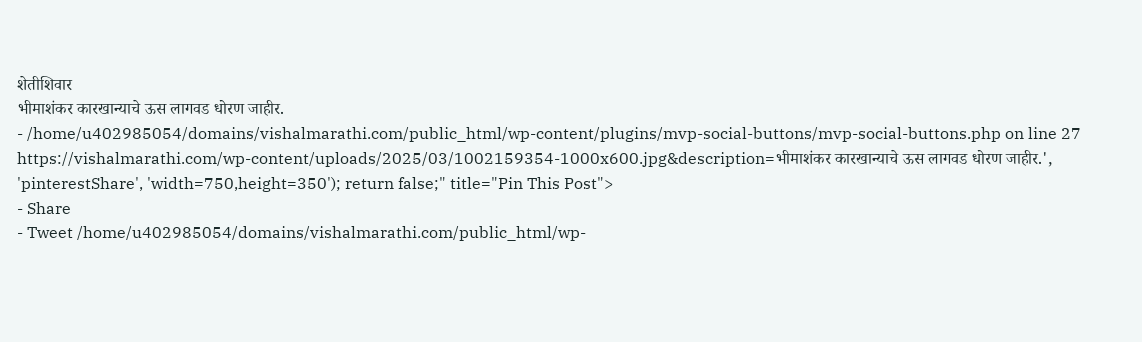शेतीशिवार
भीमाशंकर कारखान्याचे ऊस लागवड धोरण जाहीर.
- /home/u402985054/domains/vishalmarathi.com/public_html/wp-content/plugins/mvp-social-buttons/mvp-social-buttons.php on line 27
https://vishalmarathi.com/wp-content/uploads/2025/03/1002159354-1000x600.jpg&description=भीमाशंकर कारखान्याचे ऊस लागवड धोरण जाहीर.', 'pinterestShare', 'width=750,height=350'); return false;" title="Pin This Post">
- Share
- Tweet /home/u402985054/domains/vishalmarathi.com/public_html/wp-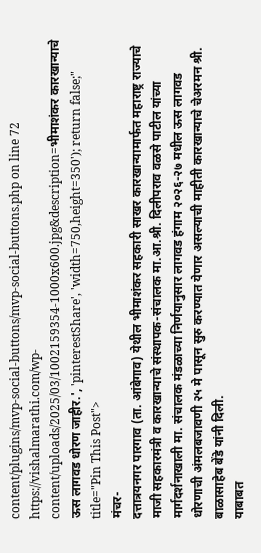content/plugins/mvp-social-buttons/mvp-social-buttons.php on line 72
https://vishalmarathi.com/wp-content/uploads/2025/03/1002159354-1000x600.jpg&description=भीमाशंकर कारखान्याचे ऊस लागवड धोरण जाहीर.', 'pinterestShare', 'width=750,height=350'); return false;" title="Pin This Post">
मंचर-
दत्तात्रयनगर पारगाव (ता. आंबेगाव) येथील भीमाशंकर सहकारी साखर कारखान्यामार्फत महाराष्ट्र राज्याचे माजी सहकारमंत्री व कारखान्याचे संस्थापक-संचालक मा.आ.श्री. दिलीपराव वळसे पाटील यांच्या मार्गदर्शनाखाली मा. संचालक मंडळाच्या निर्णयानुसार लागवड हंगाम २०२६-२७ मधील ऊस लागवड धोरणाची अंमलबजावणी २५ मे पासून सुरु करण्यात येणार असल्याची माहीती कारखान्याचे चेअरमन श्री. बाळासाहेब बेंडे यांनी दिली.
याबाबत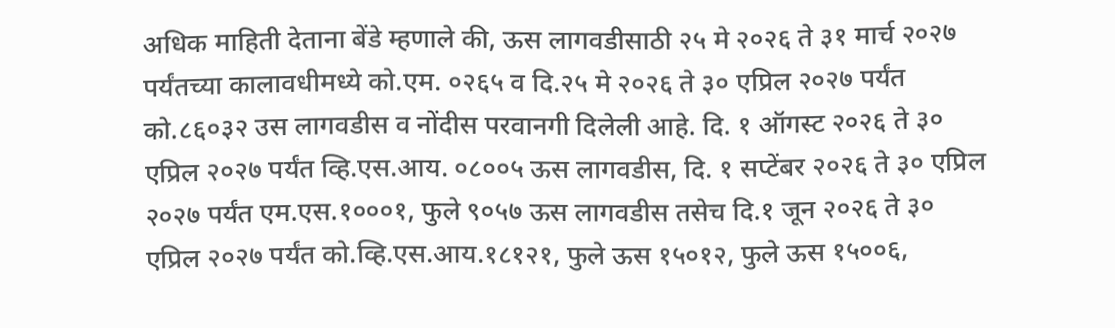अधिक माहिती देताना बेंडे म्हणाले की, ऊस लागवडीसाठी २५ मे २०२६ ते ३१ मार्च २०२७ पर्यंतच्या कालावधीमध्ये को.एम. ०२६५ व दि.२५ मे २०२६ ते ३० एप्रिल २०२७ पर्यंत को.८६०३२ उस लागवडीस व नोंदीस परवानगी दिलेली आहे. दि. १ ऑगस्ट २०२६ ते ३० एप्रिल २०२७ पर्यंत व्हि.एस.आय. ०८००५ ऊस लागवडीस, दि. १ सप्टेंबर २०२६ ते ३० एप्रिल २०२७ पर्यंत एम.एस.१०००१, फुले ९०५७ ऊस लागवडीस तसेच दि.१ जून २०२६ ते ३० एप्रिल २०२७ पर्यंत को.व्हि.एस.आय.१८१२१, फुले ऊस १५०१२, फुले ऊस १५००६,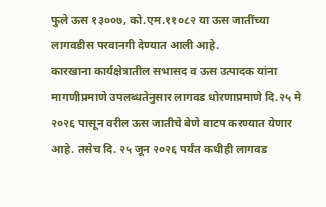फुले ऊस १३००७, को.एम.११०८२ या ऊस जातींच्या लागवडीस परवानगी देण्यात आली आहे.
कारखाना कार्यक्षेत्रातील सभासद व ऊस उत्पादक यांना मागणीप्रमाणे उपलब्धतेनुसार लागवड धोरणाप्रमाणे दि.२५ मे २०२६ पासून वरील ऊस जातीचे बेणे वाटप करण्यात येणार आहे. तसेच दि. २५ जून २०२६ पर्यंत कधीही लागवड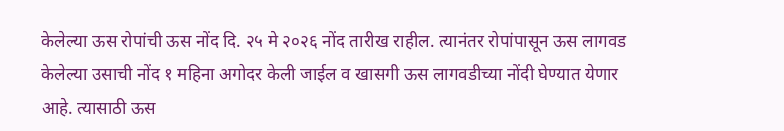केलेल्या ऊस रोपांची ऊस नोंद दि. २५ मे २०२६ नोंद तारीख राहील. त्यानंतर रोपांपासून ऊस लागवड केलेल्या उसाची नोंद १ महिना अगोदर केली जाईल व खासगी ऊस लागवडीच्या नोंदी घेण्यात येणार आहे. त्यासाठी ऊस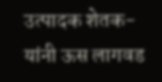उत्पादक शेतक-यांनी ऊस लागवड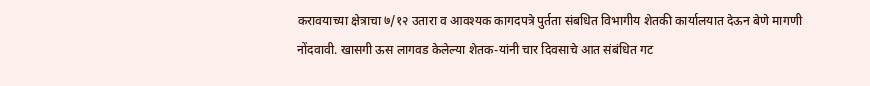करावयाच्या क्षेत्राचा ७/१२ उतारा व आवश्यक कागदपत्रे पुर्तता संबधित विभागीय शेतकी कार्यालयात देऊन बेणे मागणी नोंदवावी. खासगी ऊस लागवड केलेल्या शेतक-यांनी चार दिवसाचे आत संबंधित गट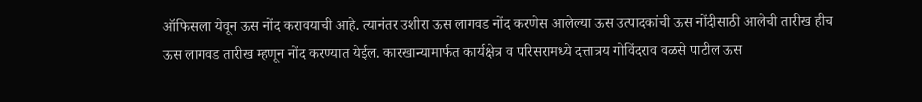ऑफिसला येवून ऊस नोंद करावयाची आहे. त्यानंतर उशीरा ऊस लागवड नोंद करणेस आलेल्या ऊस उत्पादकांची ऊस नोंदीसाठी आलेची तारीख हीच ऊस लागवड तारीख म्हणून नोंद करण्यात येईल. कारखान्यामार्फत कार्यक्षेत्र व परिसरामध्ये दत्तात्रय गोविंदराव वळसे पाटील ऊस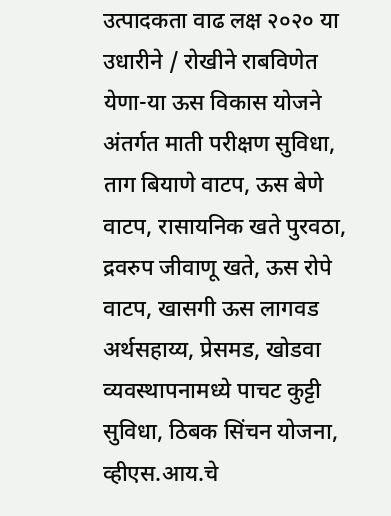उत्पादकता वाढ लक्ष २०२० या उधारीने / रोखीने राबविणेत येणा-या ऊस विकास योजने अंतर्गत माती परीक्षण सुविधा, ताग बियाणे वाटप, ऊस बेणे वाटप, रासायनिक खते पुरवठा, द्रवरुप जीवाणू खते, ऊस रोपे वाटप, खासगी ऊस लागवड अर्थसहाय्य, प्रेसमड, खोडवा व्यवस्थापनामध्ये पाचट कुट्टी सुविधा, ठिबक सिंचन योजना, व्हीएस.आय.चे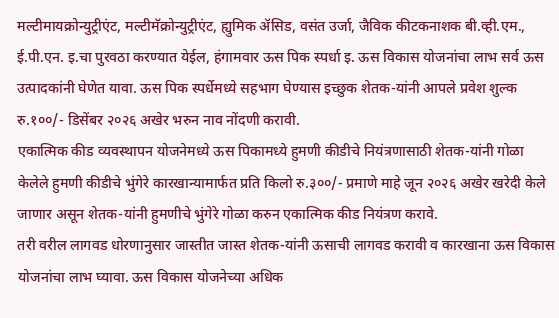मल्टीमायक्रोन्युट्रीएंट, मल्टीमॅक्रोन्युट्रीएंट, ह्युमिक ॲसिड, वसंत उर्जा, जैविक कीटकनाशक बी.व्ही.एम., ई.पी.एन. इ.चा पुरवठा करण्यात येईल, हंगामवार ऊस पिक स्पर्धा इ. ऊस विकास योजनांचा लाभ सर्व ऊस उत्पादकांनी घेणेत यावा. ऊस पिक स्पर्धेमध्ये सहभाग घेण्यास इच्छुक शेतक-यांनी आपले प्रवेश शुल्क रु.१००/- डिसेंबर २०२६ अखेर भरुन नाव नोंदणी करावी.
एकात्मिक कीड व्यवस्थापन योजनेमध्ये ऊस पिकामध्ये हुमणी कीडीचे नियंत्रणासाठी शेतक-यांनी गोळा केलेले हुमणी कीडीचे भुंगेरे कारखान्यामार्फत प्रति किलो रु.३००/- प्रमाणे माहे जून २०२६ अखेर खरेदी केले जाणार असून शेतक-यांनी हुमणीचे भुंगेरे गोळा करुन एकात्मिक कीड नियंत्रण करावे.
तरी वरील लागवड धोरणानुसार जास्तीत जास्त शेतक-यांनी ऊसाची लागवड करावी व कारखाना ऊस विकास योजनांचा लाभ घ्यावा. ऊस विकास योजनेच्या अधिक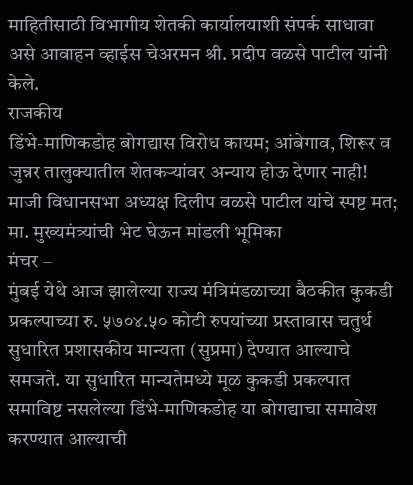माहितीसाठी विभागीय शेतकी कार्यालयाशी संपर्क साधावा असे आवाहन व्हाईस चेअरमन श्री. प्रदीप वळसे पाटील यांनी केले.
राजकीय
डिंभे-माणिकडोह बोगद्यास विरोध कायम; आंबेगाव, शिरूर व जुन्नर तालुक्यातील शेतकऱ्यांवर अन्याय होऊ देणार नाही! माजी विधानसभा अध्यक्ष दिलीप वळसे पाटील यांचे स्पष्ट मत; मा. मुख्यमंत्र्यांची भेट घेऊन मांडली भूमिका
मंचर –
मुंबई येथे आज झालेल्या राज्य मंत्रिमंडळाच्या बैठकीत कुकडी प्रकल्पाच्या रु. ५७०४.५० कोटी रुपयांच्या प्रस्तावास चतुर्थ सुधारित प्रशासकीय मान्यता (सुप्रमा) देण्यात आल्याचे समजते. या सुधारित मान्यतेमध्ये मूळ कुकडी प्रकल्पात समाविष्ट नसलेल्या डिंभे-माणिकडोह या बोगद्याचा समावेश करण्यात आल्याची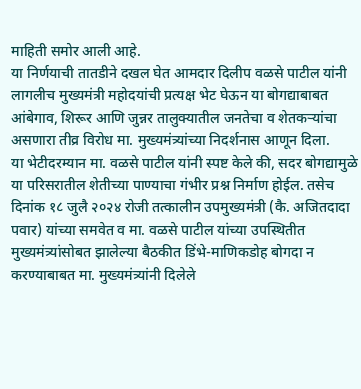माहिती समोर आली आहे.
या निर्णयाची तातडीने दखल घेत आमदार दिलीप वळसे पाटील यांनी लागलीच मुख्यमंत्री महोदयांची प्रत्यक्ष भेट घेऊन या बोगद्याबाबत आंबेगाव, शिरूर आणि जुन्नर तालुक्यातील जनतेचा व शेतकऱ्यांचा असणारा तीव्र विरोध मा. मुख्यमंत्र्यांच्या निदर्शनास आणून दिला.
या भेटीदरम्यान मा. वळसे पाटील यांनी स्पष्ट केले की, सदर बोगद्यामुळे या परिसरातील शेतीच्या पाण्याचा गंभीर प्रश्न निर्माण होईल. तसेच दिनांक १८ जुलै २०२४ रोजी तत्कालीन उपमुख्यमंत्री (कै. अजितदादा पवार) यांच्या समवेत व मा. वळसे पाटील यांच्या उपस्थितीत मुख्यमंत्र्यांसोबत झालेल्या बैठकीत डिंभे-माणिकडोह बोगदा न करण्याबाबत मा. मुख्यमंत्र्यांनी दिलेले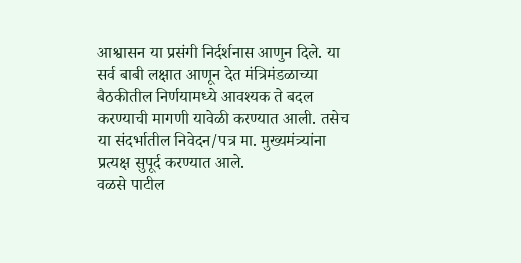आश्वासन या प्रसंगी निर्दर्शनास आणुन दिले. या सर्व बाबी लक्षात आणून देत मंत्रिमंडळाच्या बैठकीतील निर्णयामध्ये आवश्यक ते बदल करण्याची मागणी यावेळी करण्यात आली. तसेच या संदर्भातील निवेदन/पत्र मा. मुख्यमंत्र्यांना प्रत्यक्ष सुपूर्द करण्यात आले.
वळसे पाटील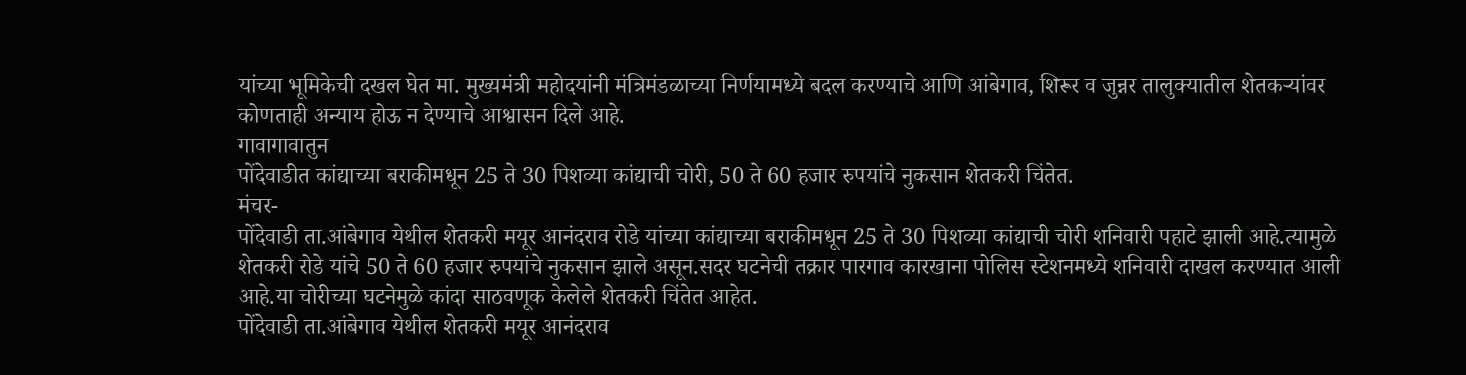यांच्या भूमिकेची दखल घेत मा. मुख्यमंत्री महोदयांनी मंत्रिमंडळाच्या निर्णयामध्ये बदल करण्याचे आणि आंबेगाव, शिरूर व जुन्नर तालुक्यातील शेतकऱ्यांवर कोणताही अन्याय होऊ न देण्याचे आश्वासन दिले आहे.
गावागावातुन
पोंदेवाडीत कांद्याच्या बराकीमधून 25 ते 30 पिशव्या कांद्याची चोरी, 50 ते 60 हजार रुपयांचे नुकसान शेतकरी चिंतेत.
मंचर-
पोंदेवाडी ता.आंबेगाव येथील शेतकरी मयूर आनंदराव रोडे यांच्या कांद्याच्या बराकीमधून 25 ते 30 पिशव्या कांद्याची चोरी शनिवारी पहाटे झाली आहे.त्यामुळे शेतकरी रोडे यांचे 50 ते 60 हजार रुपयांचे नुकसान झाले असून.सदर घटनेची तक्रार पारगाव कारखाना पोलिस स्टेशनमध्ये शनिवारी दाखल करण्यात आली आहे.या चोरीच्या घटनेमुळे कांदा साठवणूक केलेले शेतकरी चिंतेत आहेत.
पोंदेवाडी ता.आंबेगाव येथील शेतकरी मयूर आनंदराव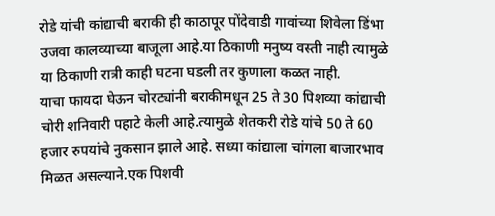रोडे यांची कांद्याची बराकी ही काठापूर पोंदेवाडी गावांच्या शिवेला डिंभा उजवा कालव्याच्या बाजूला आहे.या ठिकाणी मनुष्य वस्ती नाही त्यामुळे या ठिकाणी रात्री काही घटना घडली तर कुणाला कळत नाही.
याचा फायदा घेऊन चोरट्यांनी बराकीमधून 25 ते 30 पिशव्या कांद्याची चोरी शनिवारी पहाटे केली आहे.त्यामुळे शेतकरी रोडे यांचे 50 ते 60 हजार रुपयांचे नुकसान झाले आहे. सध्या कांद्याला चांगला बाजारभाव मिळत असल्याने.एक पिशवी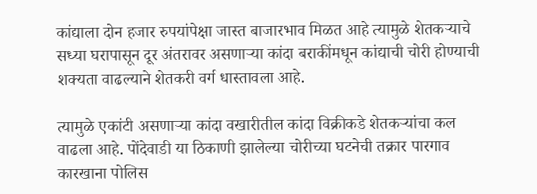कांद्याला दोन हजार रुपयांपेक्षा जास्त बाजारभाव मिळत आहे त्यामुळे शेतकऱ्याचे सध्या घरापासून दूर अंतरावर असणाऱ्या कांदा बराकींमधून कांद्याची चोरी होण्याची शक्यता वाढल्याने शेतकरी वर्ग धास्तावला आहे.

त्यामुळे एकांटी असणाऱ्या कांदा वखारीतील कांदा विक्रीकडे शेतकऱ्यांचा कल वाढला आहे. पोंदेवाडी या ठिकाणी झालेल्या चोरीच्या घटनेची तक्रार पारगाव कारखाना पोलिस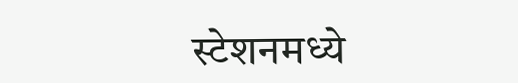स्टेशनमध्ये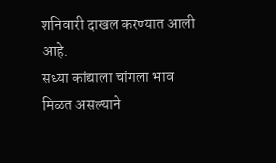शनिवारी दाखल करण्यात आली आहे.
सध्या कांद्याला चांगला भाव मिळत असल्याने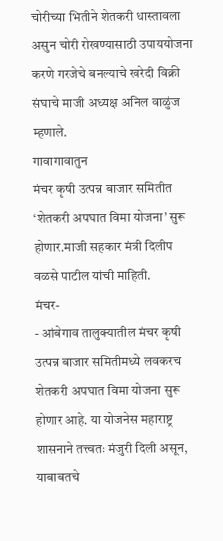चोरीच्या भितीने शेतकरी धास्तावला असुन चोरी रोखण्यासाठी उपाययोजना करणे गरजेचे बनल्याचे खरेदी विक्री संघाचे माजी अध्यक्ष अनिल वाळुंज म्हणाले.
गावागावातुन
मंचर कृषी उत्पन्न बाजार समितीत ‘शेतकरी अपघात विमा योजना’ सुरू होणार.माजी सहकार मंत्री दिलीप वळसे पाटील यांची माहिती.
मंचर-
- आंबेगाव तालुक्यातील मंचर कृषी उत्पन्न बाजार समितीमध्ये लवकरच शेतकरी अपघात विमा योजना सुरू होणार आहे. या योजनेस महाराष्ट्र शासनाने तत्त्वतः मंजुरी दिली असून, याबाबतचे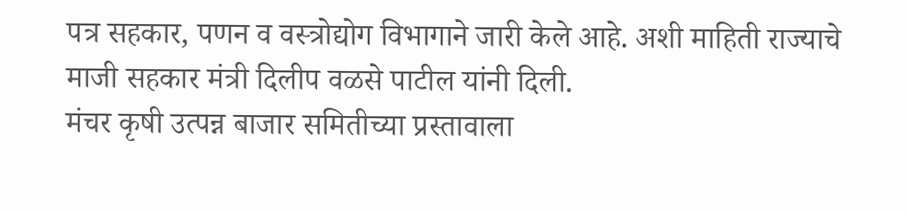पत्र सहकार, पणन व वस्त्रोद्योग विभागाने जारी केले आहे. अशी माहिती राज्याचे माजी सहकार मंत्री दिलीप वळसे पाटील यांनी दिली.
मंचर कृषी उत्पन्न बाजार समितीच्या प्रस्तावाला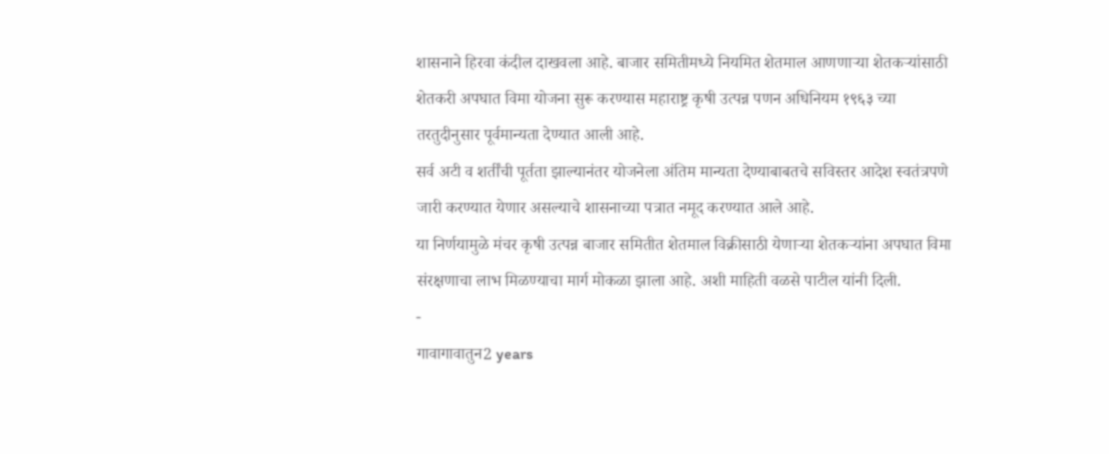शासनाने हिरवा कंदील दाखवला आहे. बाजार समितीमध्ये नियमित शेतमाल आणणाऱ्या शेतकऱ्यांसाठी शेतकरी अपघात विमा योजना सुरू करण्यास महाराष्ट्र कृषी उत्पन्न पणन अधिनियम १९६३ च्या तरतुदीनुसार पूर्वमान्यता देण्यात आली आहे.
सर्व अटी व शर्तींची पूर्तता झाल्यानंतर योजनेला अंतिम मान्यता देण्याबाबतचे सविस्तर आदेश स्वतंत्रपणे जारी करण्यात येणार असल्याचे शासनाच्या पत्रात नमूद करण्यात आले आहे.
या निर्णयामुळे मंचर कृषी उत्पन्न बाजार समितीत शेतमाल विक्रीसाठी येणाऱ्या शेतकऱ्यांना अपघात विमा संरक्षणाचा लाभ मिळण्याचा मार्ग मोकळा झाला आहे. अशी माहिती वळसे पाटील यांनी दिली.
-
गावागावातुन2 years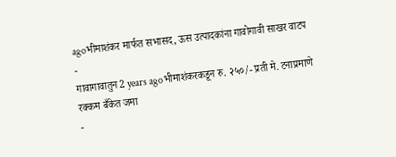agoभीमाशंकर मार्फत सभासद, ऊस उत्पादकांना गावोगावी साखर वाटप
-
गावागावातुन2 years agoभीमाशंकरकडून रु. २५०/- प्रती मे. टनाप्रमाणे रक्कम बँकेत जमा
-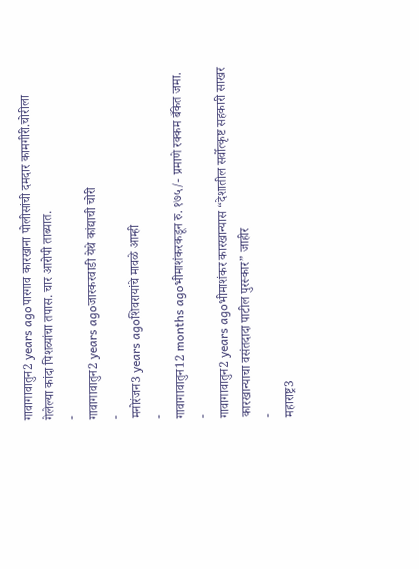गावागावातुन2 years agoपारगाव कारखाना पोलीसांची दमदार कामगीरी.चोरीला गेलेल्या कांदा पिशव्यांचा तपास. चार आरोपी ताब्यात.
-
गावागावातुन2 years agoजारकरवाडी येथे कांद्याची चोरी
-
मनोरंजन3 years agoशिवरायांचे मावळे आम्ही
-
गावागावातुन12 months agoभीमाशंकरकडून रु. १७५/- प्रमाणे रक्कम बँकेत जमा.
-
गावागावातुन2 years agoभीमाशंकर कारखान्यास “देशातील सर्वोत्कृष्ट सहकारी साखर कारखान्याचा वसंतदादा पाटील पुरस्कार” जाहीर
-
महाराष्ट्र3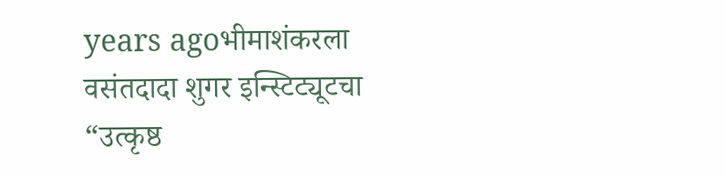years agoभीमाशंकरला वसंतदादा शुगर इन्स्टिट्यूटचा “उत्कृष्ठ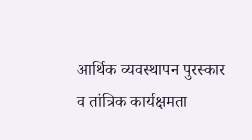आर्थिक व्यवस्थापन पुरस्कार व तांत्रिक कार्यक्षमता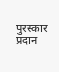पुरस्कार प्रदान